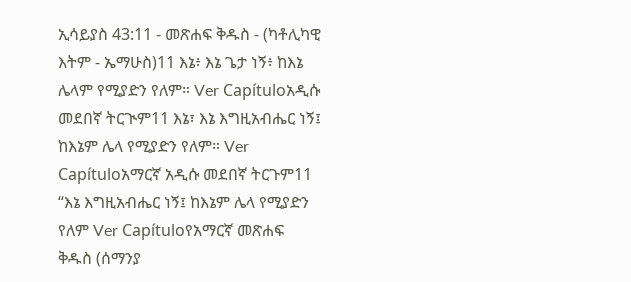ኢሳይያስ 43:11 - መጽሐፍ ቅዱስ - (ካቶሊካዊ እትም - ኤማሁስ)11 እኔ፥ እኔ ጌታ ነኝ፥ ከእኔ ሌላም የሚያድን የለም። Ver Capítuloአዲሱ መደበኛ ትርጒም11 እኔ፣ እኔ እግዚአብሔር ነኝ፤ ከእኔም ሌላ የሚያድን የለም። Ver Capítuloአማርኛ አዲሱ መደበኛ ትርጉም11 “እኔ እግዚአብሔር ነኝ፤ ከእኔም ሌላ የሚያድን የለም Ver Capítuloየአማርኛ መጽሐፍ ቅዱስ (ሰማንያ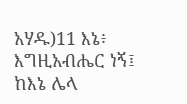አሃዱ)11 እኔ፥ እግዚአብሔር ነኝ፤ ከእኔ ሌላ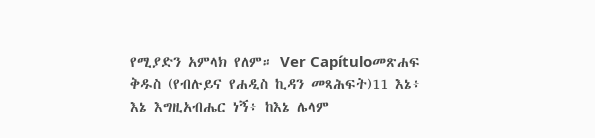የሚያድን አምላክ የለም። Ver Capítuloመጽሐፍ ቅዱስ (የብሉይና የሐዲስ ኪዳን መጻሕፍት)11 እኔ፥ እኔ እግዚአብሔር ነኝ፥ ከእኔ ሌላም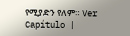የሚያድን የለም። Ver Capítulo |